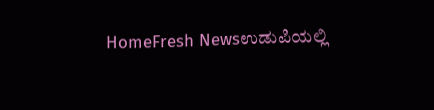HomeFresh Newsಉಡುಪಿಯಲ್ಲಿ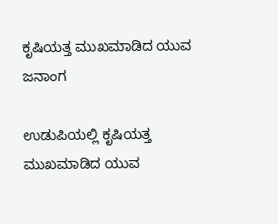ಕೃಷಿಯತ್ತ ಮುಖಮಾಡಿದ ಯುವ ಜನಾಂಗ

ಉಡುಪಿಯಲ್ಲಿ ಕೃಷಿಯತ್ತ ಮುಖಮಾಡಿದ ಯುವ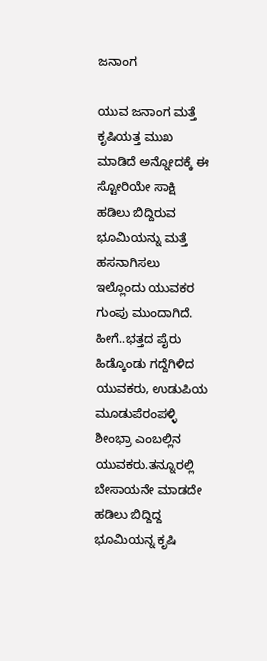ಜನಾಂಗ

ಯುವ ಜನಾಂಗ ಮತ್ತೆ ಕೃಷಿಯತ್ತ ಮುಖ ಮಾಡಿದೆ ಅನ್ನೋದಕ್ಕೆ ಈ ಸ್ಟೋರಿಯೇ ಸಾಕ್ಷಿ ಹಡಿಲು ಬಿದ್ದಿರುವ ಭೂಮಿಯನ್ನು ಮತ್ತೆ ಹಸನಾಗಿಸಲು ಇಲ್ಲೊಂದು ಯುವಕರ ಗುಂಪು ಮುಂದಾಗಿದೆ. ಹೀಗೆ..ಭತ್ತದ ಪೈರು ಹಿಡ್ಕೊಂಡು ಗದ್ದೆಗಿಳಿದ ಯುವಕರು, ಉಡುಪಿಯ ಮೂಡುಪೆರಂಪಳ್ಳಿ ಶೀಂಭ್ರಾ ಎಂಬಲ್ಲಿನ ಯುವಕರು.ತನ್ನೂರಲ್ಲಿ ಬೇಸಾಯನೇ ಮಾಡದೇ ಹಡಿಲು ಬಿದ್ದಿದ್ದ ಭೂಮಿಯನ್ನ ಕೃಷಿ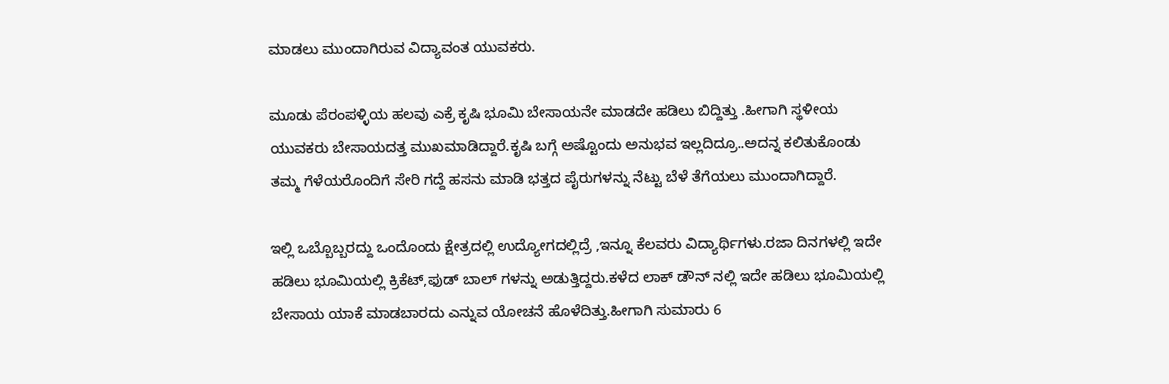ಮಾಡಲು ಮುಂದಾಗಿರುವ ವಿದ್ಯಾವಂತ ಯುವಕರು.

ಮೂಡು ಪೆರಂಪಳ್ಳಿಯ ಹಲವು ಎಕ್ರೆ ಕೃಷಿ ಭೂಮಿ ಬೇಸಾಯನೇ ಮಾಡದೇ ಹಡಿಲು ಬಿದ್ದಿತ್ತು .ಹೀಗಾಗಿ ಸ್ಥಳೀಯ ಯುವಕರು ಬೇಸಾಯದತ್ತ ಮುಖಮಾಡಿದ್ದಾರೆ.ಕೃಷಿ ಬಗ್ಗೆ ಅಷ್ಟೊಂದು ಅನುಭವ ಇಲ್ಲದಿದ್ರೂ..ಅದನ್ನ ಕಲಿತುಕೊಂಡು ತಮ್ಮ ಗೆಳೆಯರೊಂದಿಗೆ ಸೇರಿ ಗದ್ದೆ ಹಸನು ಮಾಡಿ ಭತ್ತದ ಪೈರುಗಳನ್ನು ನೆಟ್ಟು ಬೆಳೆ ತೆಗೆಯಲು ಮುಂದಾಗಿದ್ದಾರೆ.

ಇಲ್ಲಿ ಒಬ್ಬೊಬ್ಬರದ್ದು ಒಂದೊಂದು ಕ್ಷೇತ್ರದಲ್ಲಿ ಉದ್ಯೋಗದಲ್ಲಿದ್ರೆ ,ಇನ್ನೂ ಕೆಲವರು ವಿದ್ಯಾರ್ಥಿಗಳು.ರಜಾ ದಿನಗಳಲ್ಲಿ ಇದೇ ಹಡಿಲು ಭೂಮಿಯಲ್ಲಿ ಕ್ರಿಕೆಟ್,ಫುಡ್ ಬಾಲ್ ಗಳನ್ನು ಅಡುತ್ತಿದ್ದರು.ಕಳೆದ ಲಾಕ್ ಡೌನ್ ನಲ್ಲಿ ಇದೇ ಹಡಿಲು ಭೂಮಿಯಲ್ಲಿ ಬೇಸಾಯ ಯಾಕೆ ಮಾಡಬಾರದು ಎನ್ನುವ ಯೋಚನೆ ಹೊಳೆದಿತ್ತು.ಹೀಗಾಗಿ ಸುಮಾರು 6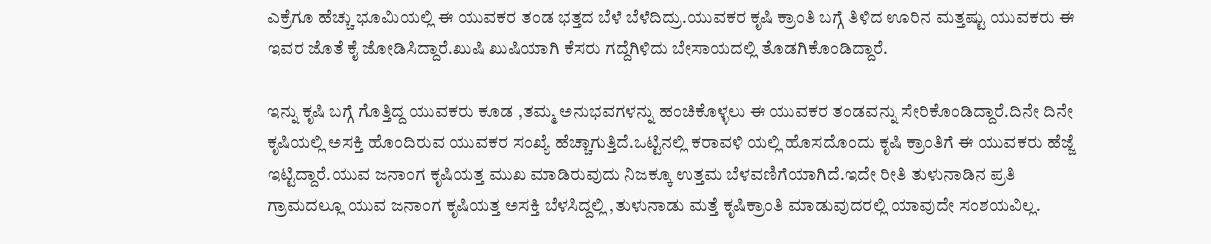ಎಕ್ರೆಗೂ ಹೆಚ್ಚು ಭೂಮಿಯಲ್ಲಿ ಈ ಯುವಕರ ತಂಡ ಭತ್ತದ ಬೆಳೆ ಬೆಳೆದಿದ್ರು.ಯುವಕರ ಕೃಷಿ ಕ್ರಾಂತಿ ಬಗ್ಗೆ ತಿಳಿದ ಊರಿನ ಮತ್ತಷ್ಟು ಯುವಕರು ಈ ಇವರ ಜೊತೆ ಕೈ ಜೋಡಿಸಿದ್ದಾರೆ.ಖುಷಿ ಖುಷಿಯಾಗಿ ಕೆಸರು ಗದ್ದೆಗಿಳಿದು ಬೇಸಾಯದಲ್ಲಿ ತೊಡಗಿಕೊಂಡಿದ್ದಾರೆ.

ಇನ್ನು ಕೃಷಿ ಬಗ್ಗೆ ಗೊತ್ತಿದ್ದ ಯುವಕರು ಕೂಡ ,ತಮ್ಮ ಅನುಭವಗಳನ್ನು ಹಂಚಿಕೊಳ್ಳಲು ಈ ಯುವಕರ ತಂಡವನ್ನು ಸೇರಿಕೊಂಡಿದ್ದಾರೆ.ದಿನೇ ದಿನೇ ಕೃಷಿಯಲ್ಲಿ ಅಸಕ್ತಿ ಹೊಂದಿರುವ ಯುವಕರ ಸಂಖ್ಯೆ ಹೆಚ್ಚಾಗುತ್ತಿದೆ.ಒಟ್ಟಿನಲ್ಲಿ ಕರಾವಳಿ ಯಲ್ಲಿ ಹೊಸದೊಂದು ಕೃಷಿ ಕ್ರಾಂತಿಗೆ ಈ ಯುವಕರು ಹೆಜ್ಜೆ ಇಟ್ಟಿದ್ದಾರೆ.ಯುವ ಜನಾಂಗ ಕೃಷಿಯತ್ತ ಮುಖ ಮಾಡಿರುವುದು ನಿಜಕ್ಕೂ ಉತ್ತಮ ಬೆಳವಣಿಗೆಯಾಗಿದೆ.ಇದೇ ರೀತಿ ತುಳುನಾಡಿನ ಪ್ರತಿ ಗ್ರಾಮದಲ್ಲೂ ಯುವ ಜನಾಂಗ ಕೃಷಿಯತ್ತ ಅಸಕ್ತಿ ಬೆಳಸಿದ್ದಲ್ಲಿ ,ತುಳುನಾಡು ಮತ್ತೆ ಕೃಷಿಕ್ರಾಂತಿ ಮಾಡುವುದರಲ್ಲಿ ಯಾವುದೇ ಸಂಶಯವಿಲ್ಲ.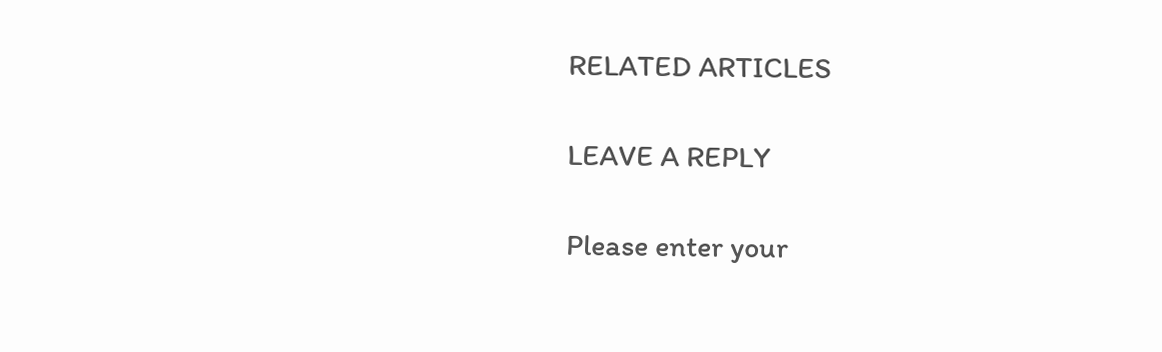RELATED ARTICLES

LEAVE A REPLY

Please enter your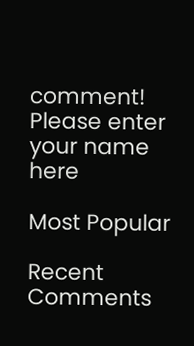comment!
Please enter your name here

Most Popular

Recent Comments